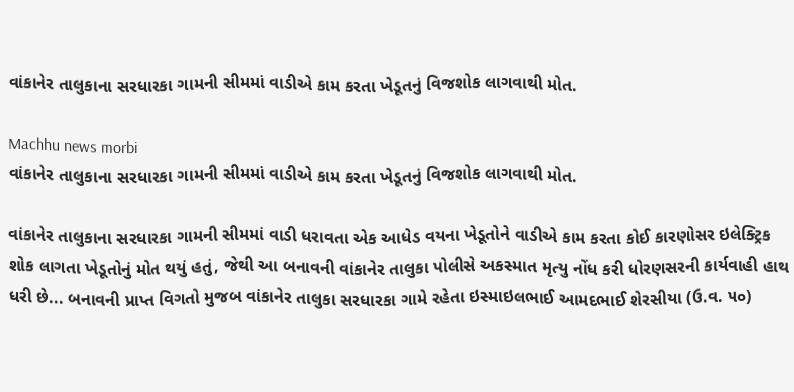વાંકાનેર તાલુકાના સરધારકા ગામની સીમમાં વાડીએ કામ કરતા ખેડૂતનું વિજશોક લાગવાથી મોત.

Machhu news morbi
વાંકાનેર તાલુકાના સરધારકા ગામની સીમમાં વાડીએ કામ કરતા ખેડૂતનું વિજશોક લાગવાથી મોત.

વાંકાનેર તાલુકાના સરધારકા ગામની સીમમાં વાડી ધરાવતા એક આધેડ વયના ખેડૂતોને વાડીએ કામ કરતા કોઈ કારણોસર ઇલેક્ટ્રિક શોક લાગતા ખેડૂતોનું મોત થયું હતું, જેથી આ બનાવની વાંકાનેર તાલુકા પોલીસે અકસ્માત મૃત્યુ નોંધ કરી ધોરણસરની કાર્યવાહી હાથ ધરી છે... બનાવની પ્રાપ્ત વિગતો મુજબ વાંકાનેર તાલુકા સરધારકા ગામે રહેતા ઇસ્માઇલભાઈ આમદભાઈ શેરસીયા (ઉ.વ. ૫૦)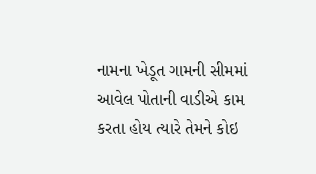નામના ખેડૂત ગામની સીમમાં આવેલ પોતાની વાડીએ કામ કરતા હોય ત્યારે તેમને કોઇ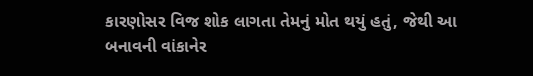કારણોસર વિજ શોક લાગતા તેમનું મોત થયું હતું, જેથી આ બનાવની વાંકાનેર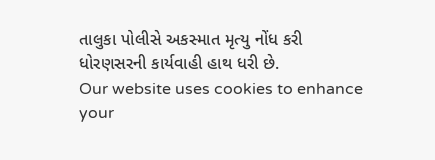તાલુકા પોલીસે અકસ્માત મૃત્યુ નોંધ કરી ધોરણસરની કાર્યવાહી હાથ ધરી છે.
Our website uses cookies to enhance your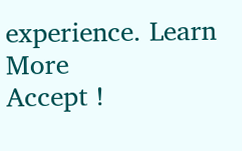experience. Learn More
Accept !